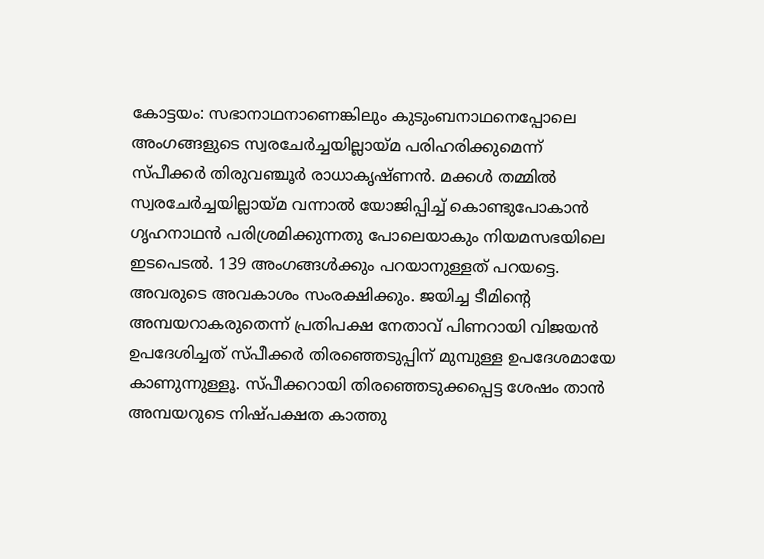കോട്ടയം: സഭാനാഥനാണെങ്കിലും കുടുംബനാഥനെപ്പോലെ അംഗങ്ങളുടെ സ്വരചേർച്ചയില്ലായ്മ പരിഹരിക്കുമെന്ന് സ്പീക്കർ തിരുവഞ്ചൂർ രാധാകൃഷ്ണൻ. മക്കൾ തമ്മിൽ സ്വരചേർച്ചയില്ലായ്മ വന്നാൽ യോജിപ്പിച്ച് കൊണ്ടുപോകാൻ ഗൃഹനാഥൻ പരിശ്രമിക്കുന്നതു പോലെയാകും നിയമസഭയിലെ ഇടപെടൽ. 139 അംഗങ്ങൾക്കും പറയാനുള്ളത് പറയട്ടെ. അവരുടെ അവകാശം സംരക്ഷിക്കും. ജയിച്ച ടീമിന്റെ അമ്പയറാകരുതെന്ന് പ്രതിപക്ഷ നേതാവ് പിണറായി വിജയൻ ഉപദേശിച്ചത് സ്പീക്കർ തിരഞ്ഞെടുപ്പിന് മുമ്പുള്ള ഉപദേശമായേ കാണുന്നുള്ളൂ. സ്പീക്കറായി തിരഞ്ഞെടുക്കപ്പെട്ട ശേഷം താൻ അമ്പയറുടെ നിഷ്പക്ഷത കാത്തു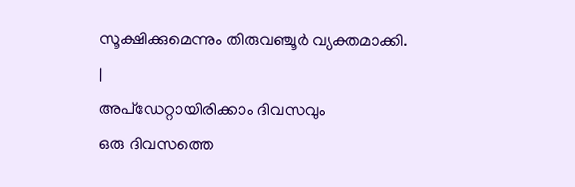സൂക്ഷിക്കുമെന്നും തിരുവഞ്ചൂർ വ്യക്തമാക്കി.
|
അപ്ഡേറ്റായിരിക്കാം ദിവസവും
ഒരു ദിവസത്തെ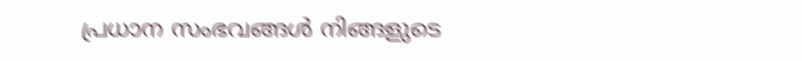പ്രധാന സംഭവങ്ങൾ നിങ്ങളുടെ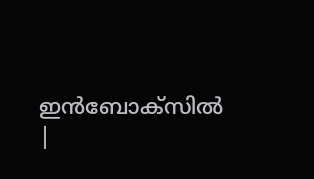ഇൻബോക്സിൽ |